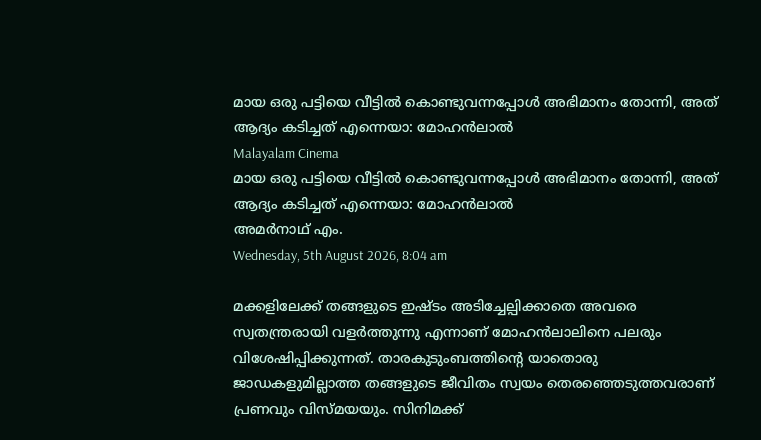മായ ഒരു പട്ടിയെ വീട്ടില്‍ കൊണ്ടുവന്നപ്പോള്‍ അഭിമാനം തോന്നി, അത് ആദ്യം കടിച്ചത് എന്നെയാ: മോഹന്‍ലാല്‍
Malayalam Cinema
മായ ഒരു പട്ടിയെ വീട്ടില്‍ കൊണ്ടുവന്നപ്പോള്‍ അഭിമാനം തോന്നി, അത് ആദ്യം കടിച്ചത് എന്നെയാ: മോഹന്‍ലാല്‍
അമര്‍നാഥ് എം.
Wednesday, 5th August 2026, 8:04 am

മക്കളിലേക്ക് തങ്ങളുടെ ഇഷ്ടം അടിച്ചേല്പിക്കാതെ അവരെ സ്വതന്ത്രരായി വളര്‍ത്തുന്നു എന്നാണ് മോഹന്‍ലാലിനെ പലരും വിശേഷിപ്പിക്കുന്നത്. താരകുടുംബത്തിന്റെ യാതൊരു ജാഡകളുമില്ലാത്ത തങ്ങളുടെ ജീവിതം സ്വയം തെരഞ്ഞെടുത്തവരാണ് പ്രണവും വിസ്മയയും. സിനിമക്ക്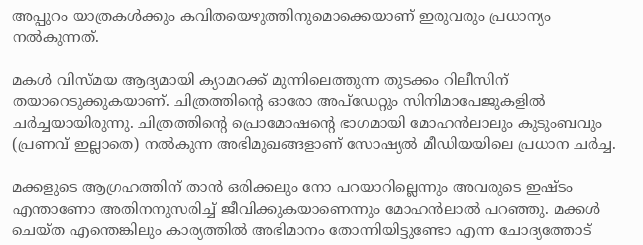അപ്പുറം യാത്രകള്‍ക്കും കവിതയെഴുത്തിനുമൊക്കെയാണ് ഇരുവരും പ്രധാന്യം നല്‍കുന്നത്.

മകള്‍ വിസ്മയ ആദ്യമായി ക്യാമറക്ക് മുന്നിലെത്തുന്ന തുടക്കം റിലീസിന് തയാറെടുക്കുകയാണ്. ചിത്രത്തിന്റെ ഓരോ അപ്‌ഡേറ്റും സിനിമാപേജുകളില്‍ ചര്‍ച്ചയായിരുന്നു. ചിത്രത്തിന്റെ പ്രൊമോഷന്റെ ഭാഗമായി മോഹന്‍ലാലും കുടുംബവും (പ്രണവ് ഇല്ലാതെ) നല്‍കുന്ന അഭിമുഖങ്ങളാണ് സോഷ്യല്‍ മീഡിയയിലെ പ്രധാന ചര്‍ച്ച.

മക്കളുടെ ആഗ്രഹത്തിന് താന്‍ ഒരിക്കലും നോ പറയാറില്ലെന്നും അവരുടെ ഇഷ്ടം എന്താണോ അതിനനുസരിച്ച് ജീവിക്കുകയാണെന്നും മോഹന്‍ലാല്‍ പറഞ്ഞു. മക്കള്‍ ചെയ്ത എന്തെങ്കിലും കാര്യത്തില്‍ അഭിമാനം തോന്നിയിട്ടുണ്ടോ എന്ന ചോദ്യത്തോട്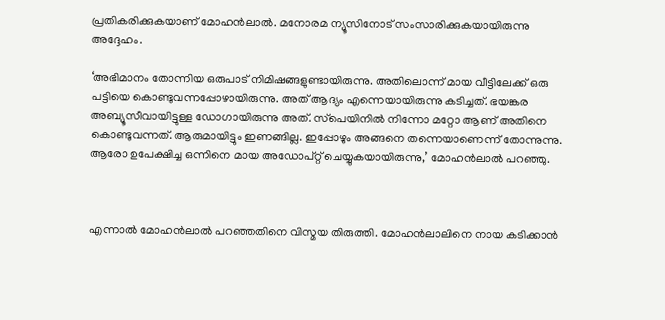പ്രതികരിക്കുകയാണ് മോഹന്‍ലാല്‍. മനോരമ ന്യൂസിനോട് സംസാരിക്കുകയായിരുന്നു അദ്ദേഹം.

‘അഭിമാനം തോന്നിയ ഒരുപാട് നിമിഷങ്ങളുണ്ടായിരുന്നു. അതിലൊന്ന് മായ വീട്ടിലേക്ക് ഒരു പട്ടിയെ കൊണ്ടുവന്നപ്പോഴായിരുന്നു. അത് ആദ്യം എന്നെയായിരുന്നു കടിച്ചത്. ഭയങ്കര അബ്യൂസീവായിട്ടുള്ള ഡോഗായിരുന്നു അത്. സ്‌പെയിനില്‍ നിന്നോ മറ്റോ ആണ് അതിനെ കൊണ്ടുവന്നത്. ആരുമായിട്ടും ഇണങ്ങില്ല. ഇപ്പോഴും അങ്ങനെ തന്നെയാണെന്ന് തോന്നുന്നു. ആരോ ഉപേക്ഷിച്ച ഒന്നിനെ മായ അഡോപ്റ്റ് ചെയ്യുകയായിരുന്നു,’ മോഹന്‍ലാല്‍ പറഞ്ഞു.



എന്നാല്‍ മോഹന്‍ലാല്‍ പറഞ്ഞതിനെ വിസ്മയ തിരുത്തി. മോഹന്‍ലാലിനെ നായ കടിക്കാന്‍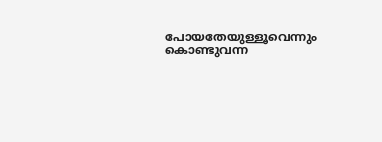പോയതേയുള്ളൂവെന്നും കൊണ്ടുവന്ന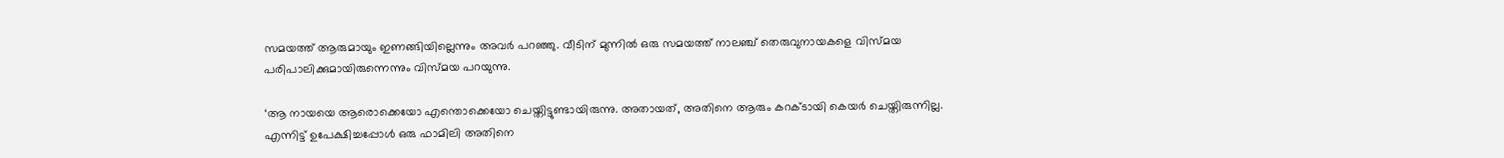സമയത്ത് ആരുമായും ഇണങ്ങിയില്ലെന്നും അവര്‍ പറഞ്ഞു. വീടിന് മുന്നില്‍ ഒരു സമയത്ത് നാലഞ്ച് തെരുവുനായകളെ വിസ്മയ പരിപാലിക്കുമായിരുന്നെന്നും വിസ്മയ പറയുന്നു.

‘ആ നായയെ ആരൊക്കെയോ എന്തൊക്കെയോ ചെയ്തിട്ടുണ്ടായിരുന്നു. അതായത്, അതിനെ ആരും കറക്ടായി കെയര്‍ ചെയ്തിരുന്നില്ല. എന്നിട്ട് ഉപേക്ഷിച്ചപ്പോള്‍ ഒരു ഫാമിലി അതിനെ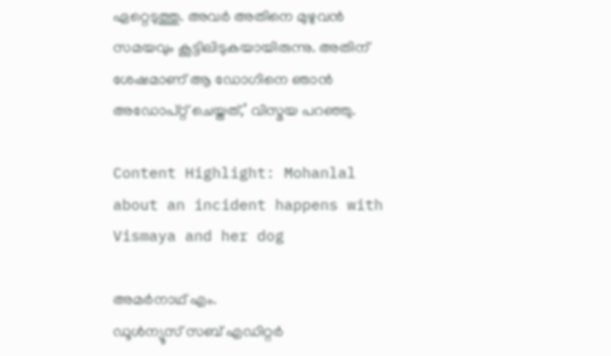ഏറ്റെടുത്തു. അവര്‍ അതിനെ മുഴുവന്‍ സമയവും കൂട്ടിലിടുകയായിരുന്നു. അതിന് ശേഷമാണ് ആ ഡോഗിനെ ഞാന്‍ അഡോപ്റ്റ് ചെയ്തത്,’ വിസ്മയ പറഞ്ഞു.

Content Highlight: Mohanlal about an incident happens with Vismaya and her dog

അമര്‍നാഥ് എം.
ഡൂള്‍ന്യൂസ് സബ് എഡിറ്റര്‍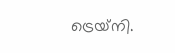ട്രെയ്‌നി.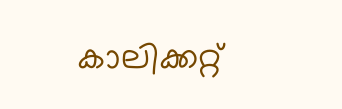കാലിക്കറ്റ്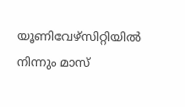യൂണിവേഴ്‌സിറ്റിയില്‍ നിന്നും മാസ്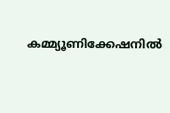കമ്മ്യൂണിക്കേഷനില്‍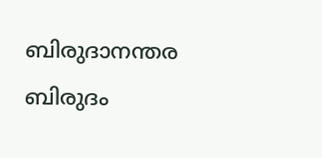ബിരുദാനന്തര ബിരുദം